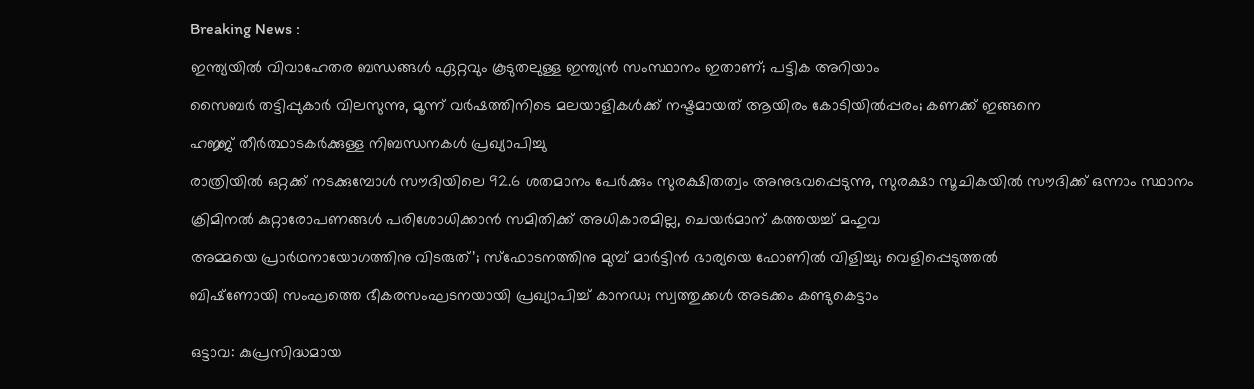Breaking News :

ഇന്ത്യയില്‍ വിവാഹേതര ബന്ധങ്ങള്‍ ഏറ്റവും കൂടുതലുള്ള ഇന്ത്യന്‍ സംസ്ഥാനം ഇതാണ്; പട്ടിക അറിയാം

സൈബര്‍ തട്ടിപ്പുകാര്‍ വിലസുന്നു, മൂന്ന് വര്‍ഷത്തിനിടെ മലയാളികള്‍ക്ക് നഷ്ടമായത് ആയിരം കോടിയില്‍പ്പരം; കണക്ക് ഇങ്ങനെ

ഹജ്ജ് തീർത്ഥാടകർക്കുള്ള നിബന്ധനകൾ പ്രഖ്യാപിച്ചു

രാത്രിയിൽ ഒറ്റക്ക് നടക്കുമ്പോൾ സൗദിയിലെ 92.6 ശതമാനം പേർക്കും സുരക്ഷിതത്വം അനുഭവപ്പെടുന്നു, സുരക്ഷാ സൂചികയിൽ സൗദിക്ക് ഒന്നാം സ്ഥാനം

ക്രിമിനല്‍ കുറ്റാരോപണങ്ങള്‍ പരിശോധിക്കാന്‍ സമിതിക്ക്‌ അധികാരമില്ല, ചെയര്‍മാന്‌ കത്തയച്ച് മഹുവ

അമ്മയെ പ്രാര്‍ഥനായോഗത്തിനു വിടരുത്’; സ്‌ഫോടനത്തിനു മുമ്പ് മാര്‍ട്ടിന്‍ ഭാര്യയെ ഫോണില്‍ വിളിച്ചു; വെളിപ്പെടുത്തല്‍

ബിഷ്‌ണോയി സംഘത്തെ ഭീകരസംഘടനയായി പ്രഖ്യാപിച്ച് കാനഡ; സ്വത്തുക്കള്‍ അടക്കം കണ്ടുകെട്ടാം


ഒട്ടാവ: കുപ്രസിദ്ധമായ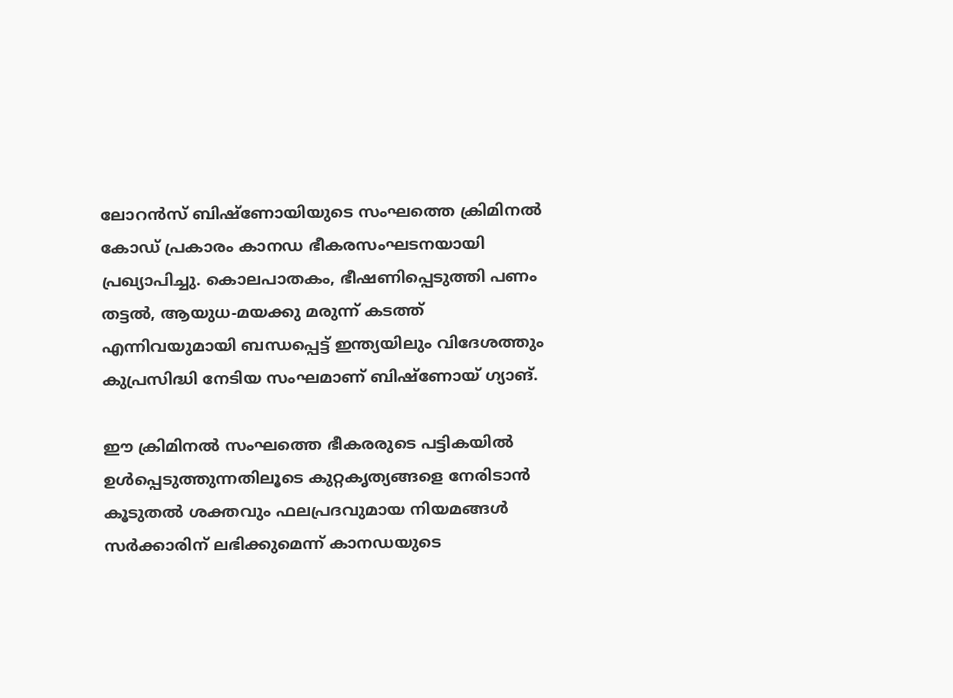ലോറന്‍സ് ബിഷ്‌ണോയിയുടെ സംഘത്തെ ക്രിമിനല്‍ കോഡ് പ്രകാരം കാനഡ ഭീകരസംഘടനയായി പ്രഖ്യാപിച്ചു. കൊലപാതകം, ഭീഷണിപ്പെടുത്തി പണം തട്ടല്‍, ആയുധ-മയക്കു മരുന്ന് കടത്ത് എന്നിവയുമായി ബന്ധപ്പെട്ട് ഇന്ത്യയിലും വിദേശത്തും കുപ്രസിദ്ധി നേടിയ സംഘമാണ് ബിഷ്‌ണോയ് ഗ്യാങ്.

ഈ ക്രിമിനല്‍ സംഘത്തെ ഭീകരരുടെ പട്ടികയില്‍ ഉള്‍പ്പെടുത്തുന്നതിലൂടെ കുറ്റകൃത്യങ്ങളെ നേരിടാന്‍ കൂടുതല്‍ ശക്തവും ഫലപ്രദവുമായ നിയമങ്ങള്‍ സര്‍ക്കാരിന് ലഭിക്കുമെന്ന് കാനഡയുടെ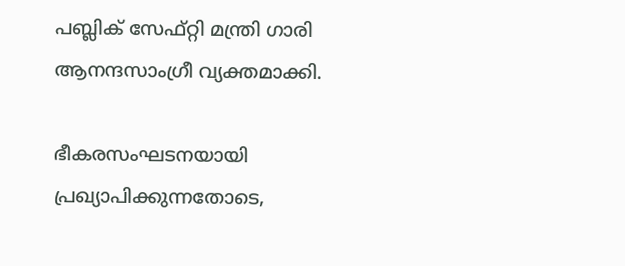പബ്ലിക് സേഫ്റ്റി മന്ത്രി ഗാരി ആനന്ദസാംഗ്രീ വ്യക്തമാക്കി.

ഭീകരസംഘടനയായി പ്രഖ്യാപിക്കുന്നതോടെ,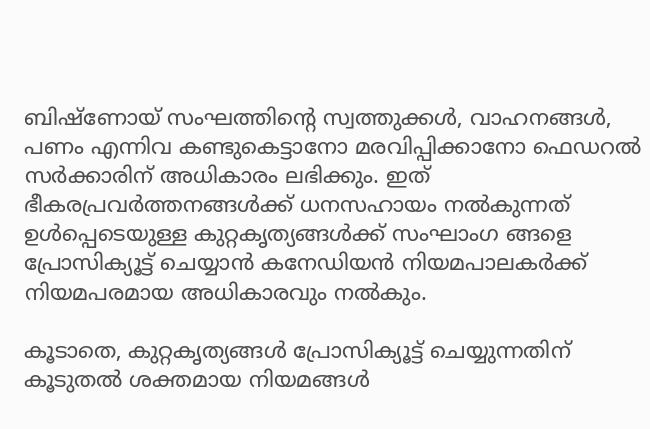ബിഷ്‌ണോയ് സംഘത്തിന്‍റെ സ്വത്തുക്കള്‍, വാഹനങ്ങള്‍, പണം എന്നിവ കണ്ടുകെട്ടാനോ മരവിപ്പിക്കാനോ ഫെഡറല്‍ സര്‍ക്കാരിന് അധികാരം ലഭിക്കും. ഇത് ഭീകരപ്രവര്‍ത്തനങ്ങള്‍ക്ക് ധനസഹായം നല്‍കുന്നത് ഉള്‍പ്പെടെയുള്ള കുറ്റകൃത്യങ്ങള്‍ക്ക് സംഘാംഗ ങ്ങളെ പ്രോസിക്യൂട്ട് ചെയ്യാന്‍ കനേഡിയന്‍ നിയമപാലകര്‍ക്ക് നിയമപരമായ അധികാരവും നല്‍കും.

കൂടാതെ, കുറ്റകൃത്യങ്ങള്‍ പ്രോസിക്യൂട്ട് ചെയ്യുന്നതിന് കൂടുതല്‍ ശക്തമായ നിയമങ്ങള്‍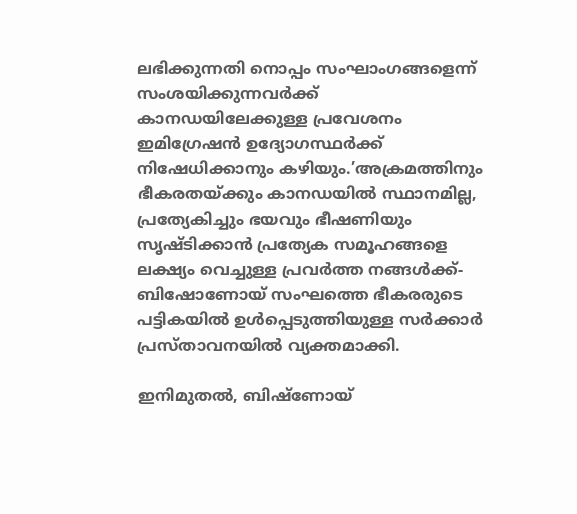ലഭിക്കുന്നതി നൊപ്പം സംഘാംഗങ്ങളെന്ന് സംശയിക്കുന്നവര്‍ക്ക് കാനഡയിലേക്കുള്ള പ്രവേശനം ഇമിഗ്രേഷന്‍ ഉദ്യോഗസ്ഥര്‍ക്ക് നിഷേധിക്കാനും കഴിയും.’അക്രമത്തിനും ഭീകരതയ്ക്കും കാനഡയില്‍ സ്ഥാനമില്ല, പ്രത്യേകിച്ചും ഭയവും ഭീഷണിയും സൃഷ്ടിക്കാന്‍ പ്രത്യേക സമൂഹങ്ങളെ ലക്ഷ്യം വെച്ചുള്ള പ്രവര്‍ത്ത നങ്ങള്‍ക്ക്- ബിഷോണോയ് സംഘത്തെ ഭീകരരുടെ പട്ടികയില്‍ ഉള്‍പ്പെടുത്തിയുള്ള സര്‍ക്കാര്‍ പ്രസ്താവനയില്‍ വ്യക്തമാക്കി.

ഇനിമുതല്‍, ബിഷ്‌ണോയ്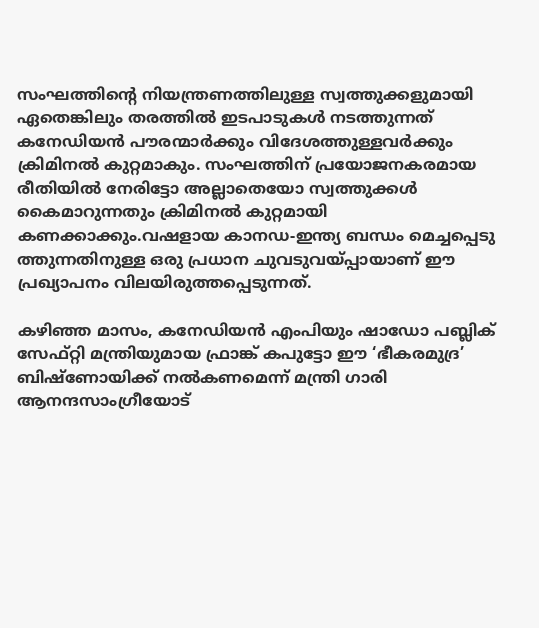സംഘത്തിന്‍റെ നിയന്ത്രണത്തിലുള്ള സ്വത്തുക്കളുമായി ഏതെങ്കിലും തരത്തില്‍ ഇടപാടുകള്‍ നടത്തുന്നത് കനേഡിയന്‍ പൗരന്മാര്‍ക്കും വിദേശത്തുള്ളവര്‍ക്കും ക്രിമിനല്‍ കുറ്റമാകും. സംഘത്തിന് പ്രയോജനകരമായ രീതിയില്‍ നേരിട്ടോ അല്ലാതെയോ സ്വത്തുക്കള്‍ കൈമാറുന്നതും ക്രിമിനല്‍ കുറ്റമായി കണക്കാക്കും.വഷളായ കാനഡ-ഇന്ത്യ ബന്ധം മെച്ചപ്പെടു ത്തുന്നതിനുള്ള ഒരു പ്രധാന ചുവടുവയ്പ്പായാണ് ഈ പ്രഖ്യാപനം വിലയിരുത്തപ്പെടുന്നത്.

കഴിഞ്ഞ മാസം, കനേഡിയന്‍ എംപിയും ഷാഡോ പബ്ലിക് സേഫ്റ്റി മന്ത്രിയുമായ ഫ്രാങ്ക് കപുട്ടോ ഈ ‘ഭീകരമുദ്ര’ ബിഷ്‌ണോയിക്ക് നല്‍കണമെന്ന് മന്ത്രി ഗാരി ആനന്ദസാംഗ്രീയോട്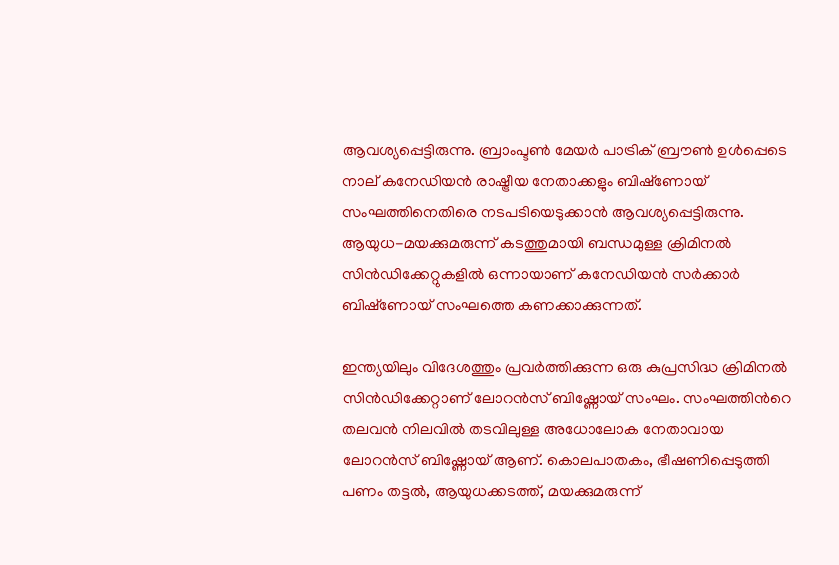ആവശ്യപ്പെട്ടിരുന്നു. ബ്രാംപ്ടണ്‍ മേയര്‍ പാട്രിക് ബ്രൗണ്‍ ഉള്‍പ്പെടെ നാല് കനേഡിയന്‍ രാഷ്ട്രീയ നേതാക്കളും ബിഷ്‌ണോയ് സംഘത്തിനെതിരെ നടപടിയെടുക്കാന്‍ ആവശ്യപ്പെട്ടിരുന്നു. ആയുധ-മയക്കുമരുന്ന് കടത്തുമായി ബന്ധമുള്ള ക്രിമിനല്‍ സിന്‍ഡിക്കേറ്റുകളില്‍ ഒന്നായാണ് കനേഡിയന്‍ സര്‍ക്കാര്‍ ബിഷ്‌ണോയ് സംഘത്തെ കണക്കാക്കുന്നത്.

ഇന്ത്യയിലും വിദേശത്തും പ്രവർത്തിക്കുന്ന ഒരു കുപ്രസിദ്ധ ക്രിമിനൽ സിൻഡിക്കേറ്റാണ് ലോറൻസ് ബിഷ്ണോയ് സംഘം. സംഘത്തിന്‍റെ തലവൻ നിലവിൽ തടവിലുള്ള അധോലോക നേതാവായ ലോറൻസ് ബിഷ്ണോയ് ആണ്. കൊലപാതകം, ഭീഷണിപ്പെടുത്തി പണം തട്ടൽ, ആയുധക്കടത്ത്, മയക്കുമരുന്ന്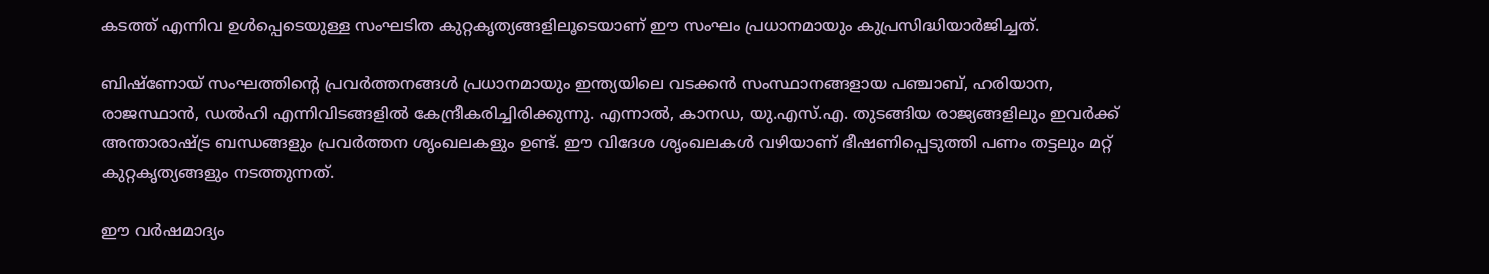കടത്ത് എന്നിവ ഉൾപ്പെടെയുള്ള സംഘടിത കുറ്റകൃത്യങ്ങളിലൂടെയാണ് ഈ സംഘം പ്രധാനമായും കുപ്രസിദ്ധിയാര്‍ജിച്ചത്.

ബിഷ്ണോയ് സംഘത്തിന്‍റെ പ്രവർത്തനങ്ങൾ പ്രധാനമായും ഇന്ത്യയിലെ വടക്കൻ സംസ്ഥാനങ്ങളായ പഞ്ചാബ്, ഹരിയാന, രാജസ്ഥാൻ, ഡൽഹി എന്നിവിടങ്ങളിൽ കേന്ദ്രീകരിച്ചിരിക്കുന്നു. എന്നാൽ, കാനഡ, യു.എസ്.എ. തുടങ്ങിയ രാജ്യങ്ങളിലും ഇവർക്ക് അന്താരാഷ്ട്ര ബന്ധങ്ങളും പ്രവർത്തന ശൃംഖലകളും ഉണ്ട്. ഈ വിദേശ ശൃംഖലകൾ വഴിയാണ് ഭീഷണിപ്പെടുത്തി പണം തട്ടലും മറ്റ് കുറ്റകൃത്യങ്ങളും നടത്തുന്നത്.

ഈ വര്‍ഷമാദ്യം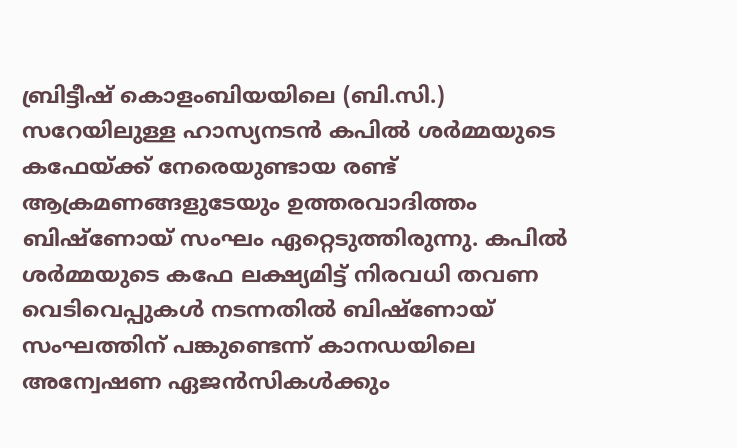ബ്രിട്ടീഷ് കൊളംബിയയിലെ (ബി.സി.) സറേയിലുള്ള ഹാസ്യനടന്‍ കപില്‍ ശര്‍മ്മയുടെ കഫേയ്ക്ക് നേരെയുണ്ടായ രണ്ട് ആക്രമണങ്ങളുടേയും ഉത്തരവാദിത്തം ബിഷ്‌ണോയ് സംഘം ഏറ്റെടുത്തിരുന്നു. കപില്‍ ശര്‍മ്മയുടെ കഫേ ലക്ഷ്യമിട്ട് നിരവധി തവണ വെടിവെപ്പുകള്‍ നടന്നതില്‍ ബിഷ്‌ണോയ് സംഘത്തിന് പങ്കുണ്ടെന്ന് കാനഡയിലെ അന്വേഷണ ഏജന്‍സികള്‍ക്കും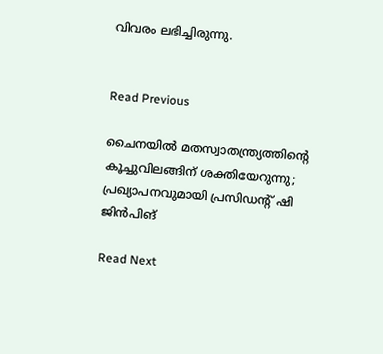വിവരം ലഭിച്ചിരുന്നു.


Read Previous

ചൈനയില്‍ മതസ്വാതന്ത്ര്യത്തിന്‍റെ കൂച്ചുവിലങ്ങിന് ശക്തിയേറുന്നു; പ്രഖ്യാപനവുമായി പ്രസിഡന്‍റ് ഷി ജിന്‍പിങ്‌

Read Next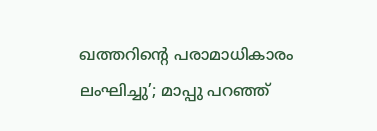ഖത്തറിന്റെ പരാമാധികാരം ലംഘിച്ചു’; മാപ്പു പറഞ്ഞ്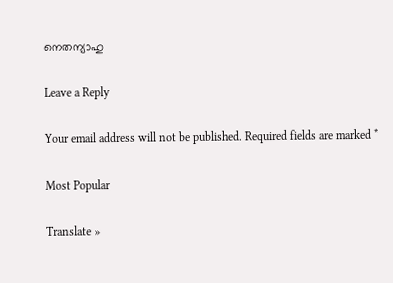നെതന്യാഹു

Leave a Reply

Your email address will not be published. Required fields are marked *

Most Popular

Translate »